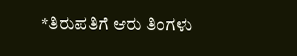*ತಿರುಪತಿಗೆ ಆರು ತಿಂಗಳು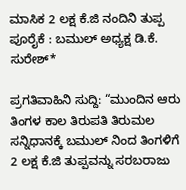ಮಾಸಿಕ 2 ಲಕ್ಷ ಕೆ.ಜಿ ನಂದಿನಿ ತುಪ್ಪ ಪೂರೈಕೆ : ಬಮುಲ್ ಅಧ್ಯಕ್ಷ ಡಿ.ಕೆ. ಸುರೇಶ್*

ಪ್ರಗತಿವಾಹಿನಿ ಸುದ್ದಿ: “ಮುಂದಿನ ಆರು ತಿಂಗಳ ಕಾಲ ತಿರುಪತಿ ತಿರುಮಲ ಸನ್ನಿಧಾನಕ್ಕೆ ಬಮುಲ್ ನಿಂದ ತಿಂಗಳಿಗೆ 2 ಲಕ್ಷ ಕೆ.ಜಿ ತುಪ್ಪವನ್ನು ಸರಬರಾಜು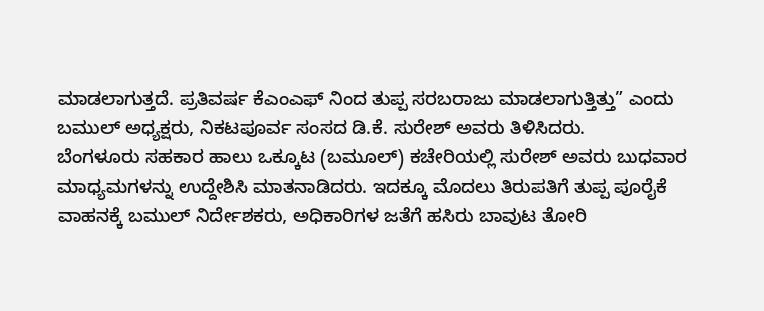ಮಾಡಲಾಗುತ್ತದೆ. ಪ್ರತಿವರ್ಷ ಕೆಎಂಎಫ್ ನಿಂದ ತುಪ್ಪ ಸರಬರಾಜು ಮಾಡಲಾಗುತ್ತಿತ್ತು” ಎಂದು ಬಮುಲ್ ಅಧ್ಯಕ್ಷರು, ನಿಕಟಪೂರ್ವ ಸಂಸದ ಡಿ.ಕೆ. ಸುರೇಶ್ ಅವರು ತಿಳಿಸಿದರು.
ಬೆಂಗಳೂರು ಸಹಕಾರ ಹಾಲು ಒಕ್ಕೂಟ (ಬಮೂಲ್) ಕಚೇರಿಯಲ್ಲಿ ಸುರೇಶ್ ಅವರು ಬುಧವಾರ ಮಾಧ್ಯಮಗಳನ್ನು ಉದ್ದೇಶಿಸಿ ಮಾತನಾಡಿದರು. ಇದಕ್ಕೂ ಮೊದಲು ತಿರುಪತಿಗೆ ತುಪ್ಪ ಪೂರೈಕೆ ವಾಹನಕ್ಕೆ ಬಮುಲ್ ನಿರ್ದೇಶಕರು, ಅಧಿಕಾರಿಗಳ ಜತೆಗೆ ಹಸಿರು ಬಾವುಟ ತೋರಿ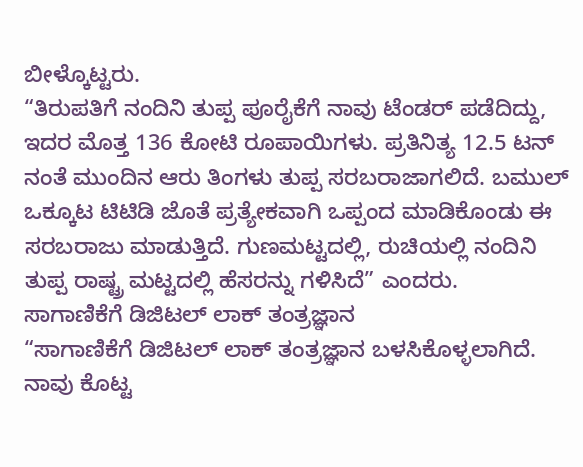ಬೀಳ್ಕೊಟ್ಟರು.
“ತಿರುಪತಿಗೆ ನಂದಿನಿ ತುಪ್ಪ ಪೂರೈಕೆಗೆ ನಾವು ಟೆಂಡರ್ ಪಡೆದಿದ್ದು, ಇದರ ಮೊತ್ತ 136 ಕೋಟಿ ರೂಪಾಯಿಗಳು. ಪ್ರತಿನಿತ್ಯ 12.5 ಟನ್ ನಂತೆ ಮುಂದಿನ ಆರು ತಿಂಗಳು ತುಪ್ಪ ಸರಬರಾಜಾಗಲಿದೆ. ಬಮುಲ್ ಒಕ್ಕೂಟ ಟಿಟಿಡಿ ಜೊತೆ ಪ್ರತ್ಯೇಕವಾಗಿ ಒಪ್ಪಂದ ಮಾಡಿಕೊಂಡು ಈ ಸರಬರಾಜು ಮಾಡುತ್ತಿದೆ. ಗುಣಮಟ್ಟದಲ್ಲಿ, ರುಚಿಯಲ್ಲಿ ನಂದಿನಿ ತುಪ್ಪ ರಾಷ್ಟ್ರ ಮಟ್ಟದಲ್ಲಿ ಹೆಸರನ್ನು ಗಳಿಸಿದೆ” ಎಂದರು.
ಸಾಗಾಣಿಕೆಗೆ ಡಿಜಿಟಲ್ ಲಾಕ್ ತಂತ್ರಜ್ಞಾನ
“ಸಾಗಾಣಿಕೆಗೆ ಡಿಜಿಟಲ್ ಲಾಕ್ ತಂತ್ರಜ್ಞಾನ ಬಳಸಿಕೊಳ್ಳಲಾಗಿದೆ. ನಾವು ಕೊಟ್ಟ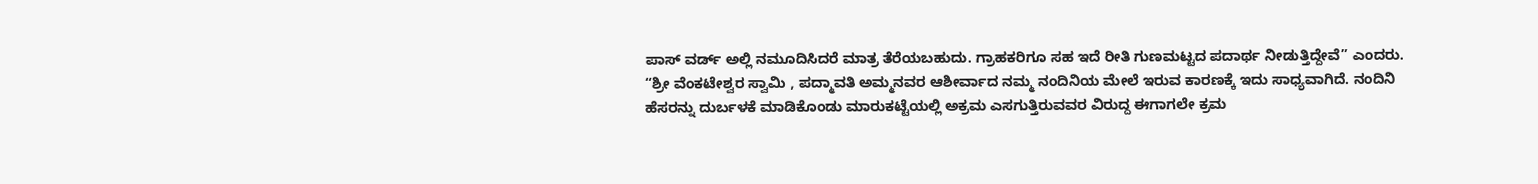ಪಾಸ್ ವರ್ಡ್ ಅಲ್ಲಿ ನಮೂದಿಸಿದರೆ ಮಾತ್ರ ತೆರೆಯಬಹುದು. ಗ್ರಾಹಕರಿಗೂ ಸಹ ಇದೆ ರೀತಿ ಗುಣಮಟ್ಟದ ಪದಾರ್ಥ ನೀಡುತ್ತಿದ್ದೇವೆ” ಎಂದರು.
“ಶ್ರೀ ವೆಂಕಟೇಶ್ವರ ಸ್ವಾಮಿ , ಪದ್ಮಾವತಿ ಅಮ್ಮನವರ ಆಶೀರ್ವಾದ ನಮ್ಮ ನಂದಿನಿಯ ಮೇಲೆ ಇರುವ ಕಾರಣಕ್ಕೆ ಇದು ಸಾಧ್ಯವಾಗಿದೆ. ನಂದಿನಿ ಹೆಸರನ್ನು ದುರ್ಬಳಕೆ ಮಾಡಿಕೊಂಡು ಮಾರುಕಟ್ಟೆಯಲ್ಲಿ ಅಕ್ರಮ ಎಸಗುತ್ತಿರುವವರ ವಿರುದ್ದ ಈಗಾಗಲೇ ಕ್ರಮ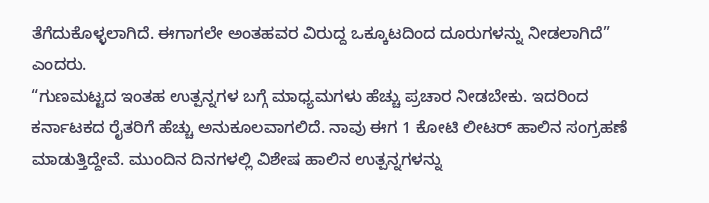ತೆಗೆದುಕೊಳ್ಳಲಾಗಿದೆ. ಈಗಾಗಲೇ ಅಂತಹವರ ವಿರುದ್ದ ಒಕ್ಕೂಟದಿಂದ ದೂರುಗಳನ್ನು ನೀಡಲಾಗಿದೆ” ಎಂದರು.
“ಗುಣಮಟ್ಟದ ಇಂತಹ ಉತ್ಪನ್ನಗಳ ಬಗ್ಗೆ ಮಾಧ್ಯಮಗಳು ಹೆಚ್ಚು ಪ್ರಚಾರ ನೀಡಬೇಕು. ಇದರಿಂದ ಕರ್ನಾಟಕದ ರೈತರಿಗೆ ಹೆಚ್ಚು ಅನುಕೂಲವಾಗಲಿದೆ. ನಾವು ಈಗ 1 ಕೋಟಿ ಲೀಟರ್ ಹಾಲಿನ ಸಂಗ್ರಹಣೆ ಮಾಡುತ್ತಿದ್ದೇವೆ. ಮುಂದಿನ ದಿನಗಳಲ್ಲಿ ವಿಶೇಷ ಹಾಲಿನ ಉತ್ಪನ್ನಗಳನ್ನು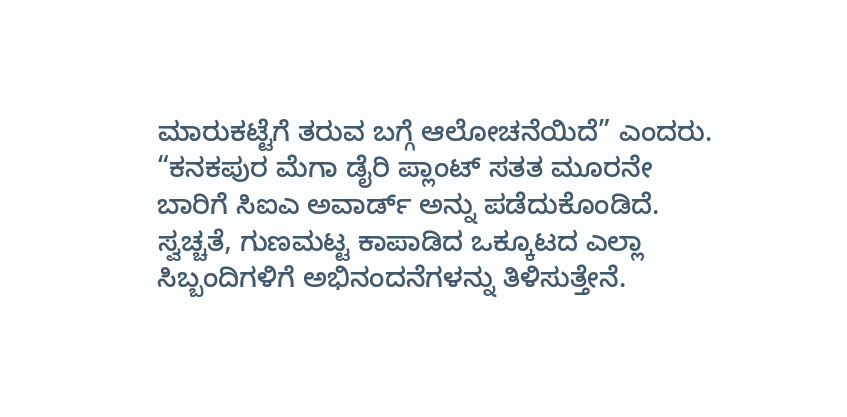ಮಾರುಕಟ್ಟೆಗೆ ತರುವ ಬಗ್ಗೆ ಆಲೋಚನೆಯಿದೆ” ಎಂದರು.
“ಕನಕಪುರ ಮೆಗಾ ಡೈರಿ ಪ್ಲಾಂಟ್ ಸತತ ಮೂರನೇ ಬಾರಿಗೆ ಸಿಐಎ ಅವಾರ್ಡ್ ಅನ್ನು ಪಡೆದುಕೊಂಡಿದೆ. ಸ್ವಚ್ಚತೆ, ಗುಣಮಟ್ಟ ಕಾಪಾಡಿದ ಒಕ್ಕೂಟದ ಎಲ್ಲಾ ಸಿಬ್ಬಂದಿಗಳಿಗೆ ಅಭಿನಂದನೆಗಳನ್ನು ತಿಳಿಸುತ್ತೇನೆ.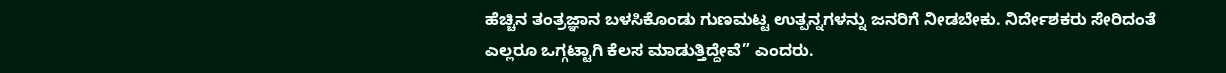ಹೆಚ್ಚಿನ ತಂತ್ರಜ್ಞಾನ ಬಳಸಿಕೊಂಡು ಗುಣಮಟ್ಟ ಉತ್ಪನ್ನಗಳನ್ನು ಜನರಿಗೆ ನೀಡಬೇಕು. ನಿರ್ದೇಶಕರು ಸೇರಿದಂತೆ ಎಲ್ಲರೂ ಒಗ್ಗಟ್ಟಾಗಿ ಕೆಲಸ ಮಾಡುತ್ತಿದ್ದೇವೆ” ಎಂದರು.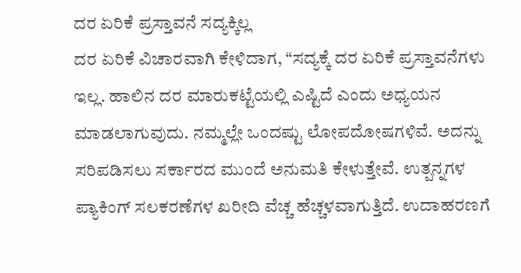ದರ ಏರಿಕೆ ಪ್ರಸ್ತಾವನೆ ಸದ್ಯಕ್ಕಿಲ್ಲ
ದರ ಏರಿಕೆ ವಿಚಾರವಾಗಿ ಕೇಳಿದಾಗ, “ಸದ್ಯಕ್ಕೆ ದರ ಏರಿಕೆ ಪ್ರಸ್ತಾವನೆಗಳು ಇಲ್ಲ. ಹಾಲಿನ ದರ ಮಾರುಕಟ್ಟೆಯಲ್ಲಿ ಎಷ್ಟಿದೆ ಎಂದು ಅಧ್ಯಯನ ಮಾಡಲಾಗುವುದು. ನಮ್ಮಲ್ಲೇ ಒಂದಷ್ಟು ಲೋಪದೋಷಗಳಿವೆ. ಅದನ್ನು ಸರಿಪಡಿಸಲು ಸರ್ಕಾರದ ಮುಂದೆ ಅನುಮತಿ ಕೇಳುತ್ತೇವೆ. ಉತ್ಪನ್ನಗಳ ಪ್ಯಾಕಿಂಗ್ ಸಲಕರಣೆಗಳ ಖರೀದಿ ವೆಚ್ಚ ಹೆಚ್ಚಳವಾಗುತ್ತಿದೆ. ಉದಾಹರಣಗೆ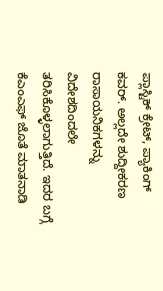ಪ್ಲಾಸ್ಟಿಕ್ ಕ್ರೇಟ್, ಪ್ಯಾಕಿಂಗ್ ಕವರ್. ಅಲ್ಲದೇ ಶುದ್ದೀಕರಣ ರಾಸಾಯನಿಕಗಳನ್ನು ವಿದೇಶದಿಂದಲೇ ತರಿಸಿಕೊಳ್ಳಲಾಗುತ್ತಿದೆ. ಇದರ ಬಗ್ಗೆ ಕೆಎಂಎಫ್ ಜೊತೆ ಮಾತನಾಡಿ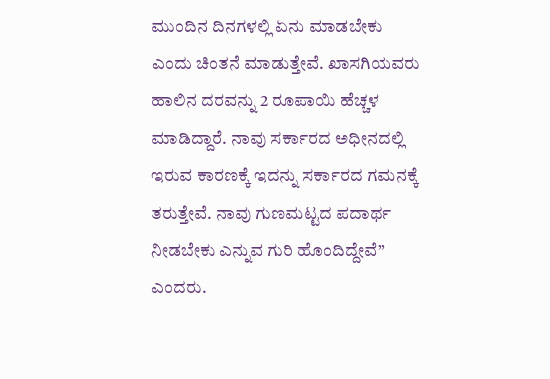ಮುಂದಿನ ದಿನಗಳಲ್ಲಿ ಏನು ಮಾಡಬೇಕು ಎಂದು ಚಿಂತನೆ ಮಾಡುತ್ತೇವೆ. ಖಾಸಗಿಯವರು ಹಾಲಿನ ದರವನ್ನು 2 ರೂಪಾಯಿ ಹೆಚ್ಚಳ ಮಾಡಿದ್ದಾರೆ. ನಾವು ಸರ್ಕಾರದ ಅಧೀನದಲ್ಲಿ ಇರುವ ಕಾರಣಕ್ಕೆ ಇದನ್ನು ಸರ್ಕಾರದ ಗಮನಕ್ಕೆ ತರುತ್ತೇವೆ. ನಾವು ಗುಣಮಟ್ಟದ ಪದಾರ್ಥ ನೀಡಬೇಕು ಎನ್ನುವ ಗುರಿ ಹೊಂದಿದ್ದೇವೆ” ಎಂದರು.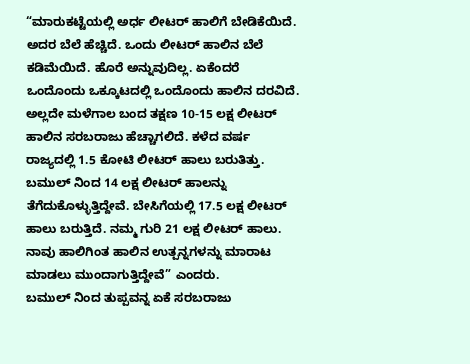“ಮಾರುಕಟ್ಟೆಯಲ್ಲಿ ಅರ್ಧ ಲೀಟರ್ ಹಾಲಿಗೆ ಬೇಡಿಕೆಯಿದೆ. ಅದರ ಬೆಲೆ ಹೆಚ್ಚಿದೆ. ಒಂದು ಲೀಟರ್ ಹಾಲಿನ ಬೆಲೆ ಕಡಿಮೆಯಿದೆ. ಹೊರೆ ಅನ್ನುವುದಿಲ್ಲ. ಏಕೆಂದರೆ ಒಂದೊಂದು ಒಕ್ಕೂಟದಲ್ಲಿ ಒಂದೊಂದು ಹಾಲಿನ ದರವಿದೆ. ಅಲ್ಲದೇ ಮಳೆಗಾಲ ಬಂದ ತಕ್ಷಣ 10-15 ಲಕ್ಷ ಲೀಟರ್ ಹಾಲಿನ ಸರಬರಾಜು ಹೆಚ್ಚಾಗಲಿದೆ. ಕಳೆದ ವರ್ಷ ರಾಜ್ಯದಲ್ಲಿ 1.5 ಕೋಟಿ ಲೀಟರ್ ಹಾಲು ಬರುತಿತ್ತು. ಬಮುಲ್ ನಿಂದ 14 ಲಕ್ಷ ಲೀಟರ್ ಹಾಲನ್ನು ತೆಗೆದುಕೊಳ್ಳುತ್ತಿದ್ದೇವೆ. ಬೇಸಿಗೆಯಲ್ಲಿ 17.5 ಲಕ್ಷ ಲೀಟರ್ ಹಾಲು ಬರುತ್ತಿದೆ. ನಮ್ಮ ಗುರಿ 21 ಲಕ್ಷ ಲೀಟರ್ ಹಾಲು. ನಾವು ಹಾಲಿಗಿಂತ ಹಾಲಿನ ಉತ್ಪನ್ನಗಳನ್ನು ಮಾರಾಟ ಮಾಡಲು ಮುಂದಾಗುತ್ತಿದ್ದೇವೆ” ಎಂದರು.
ಬಮುಲ್ ನಿಂದ ತುಪ್ಪವನ್ನ ಏಕೆ ಸರಬರಾಜು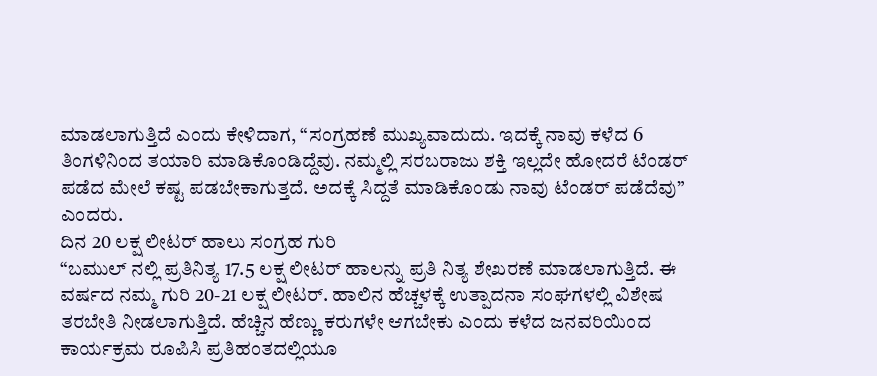ಮಾಡಲಾಗುತ್ತಿದೆ ಎಂದು ಕೇಳಿದಾಗ, “ಸಂಗ್ರಹಣೆ ಮುಖ್ಯವಾದುದು. ಇದಕ್ಕೆ ನಾವು ಕಳೆದ 6 ತಿಂಗಳಿನಿಂದ ತಯಾರಿ ಮಾಡಿಕೊಂಡಿದ್ದೆವು. ನಮ್ಮಲ್ಲಿ ಸರಬರಾಜು ಶಕ್ತಿ ಇಲ್ಲದೇ ಹೋದರೆ ಟೆಂಡರ್ ಪಡೆದ ಮೇಲೆ ಕಷ್ಟ ಪಡಬೇಕಾಗುತ್ತದೆ. ಅದಕ್ಕೆ ಸಿದ್ದತೆ ಮಾಡಿಕೊಂಡು ನಾವು ಟೆಂಡರ್ ಪಡೆದೆವು” ಎಂದರು.
ದಿನ 20 ಲಕ್ಷ ಲೀಟರ್ ಹಾಲು ಸಂಗ್ರಹ ಗುರಿ
“ಬಮುಲ್ ನಲ್ಲಿ ಪ್ರತಿನಿತ್ಯ 17.5 ಲಕ್ಷ ಲೀಟರ್ ಹಾಲನ್ನು ಪ್ರತಿ ನಿತ್ಯ ಶೇಖರಣೆ ಮಾಡಲಾಗುತ್ತಿದೆ. ಈ ವರ್ಷದ ನಮ್ಮ ಗುರಿ 20-21 ಲಕ್ಷ ಲೀಟರ್. ಹಾಲಿನ ಹೆಚ್ಚಳಕ್ಕೆ ಉತ್ಪಾದನಾ ಸಂಘಗಳಲ್ಲಿ ವಿಶೇಷ ತರಬೇತಿ ನೀಡಲಾಗುತ್ತಿದೆ. ಹೆಚ್ಚಿನ ಹೆಣ್ಣು ಕರುಗಳೇ ಆಗಬೇಕು ಎಂದು ಕಳೆದ ಜನವರಿಯಿಂದ ಕಾರ್ಯಕ್ರಮ ರೂಪಿಸಿ ಪ್ರತಿಹಂತದಲ್ಲಿಯೂ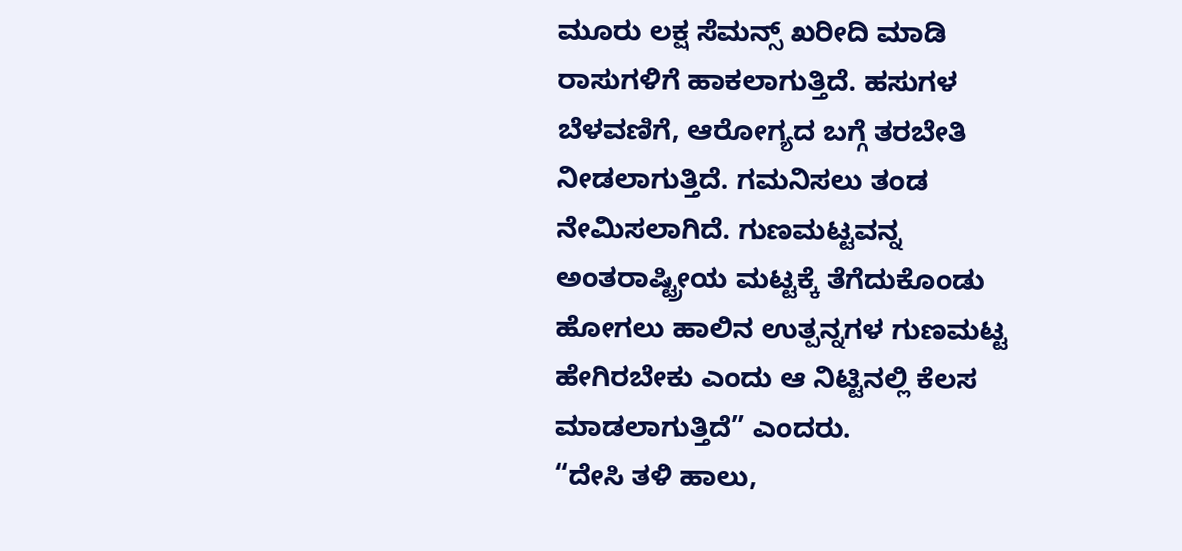ಮೂರು ಲಕ್ಷ ಸೆಮನ್ಸ್ ಖರೀದಿ ಮಾಡಿ ರಾಸುಗಳಿಗೆ ಹಾಕಲಾಗುತ್ತಿದೆ. ಹಸುಗಳ ಬೆಳವಣಿಗೆ, ಆರೋಗ್ಯದ ಬಗ್ಗೆ ತರಬೇತಿ ನೀಡಲಾಗುತ್ತಿದೆ. ಗಮನಿಸಲು ತಂಡ ನೇಮಿಸಲಾಗಿದೆ. ಗುಣಮಟ್ಟವನ್ನ ಅಂತರಾಷ್ಟ್ರೀಯ ಮಟ್ಟಕ್ಕೆ ತೆಗೆದುಕೊಂಡು ಹೋಗಲು ಹಾಲಿನ ಉತ್ಪನ್ನಗಳ ಗುಣಮಟ್ಟ ಹೇಗಿರಬೇಕು ಎಂದು ಆ ನಿಟ್ಟಿನಲ್ಲಿ ಕೆಲಸ ಮಾಡಲಾಗುತ್ತಿದೆ” ಎಂದರು.
“ದೇಸಿ ತಳಿ ಹಾಲು,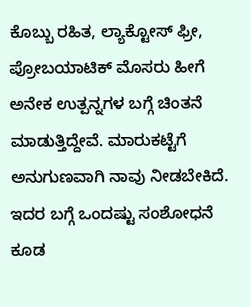ಕೊಬ್ಬು ರಹಿತ, ಲ್ಯಾಕ್ಟೋಸ್ ಫ್ರೀ, ಪ್ರೋಬಯಾಟಿಕ್ ಮೊಸರು ಹೀಗೆ ಅನೇಕ ಉತ್ಪನ್ನಗಳ ಬಗ್ಗೆ ಚಿಂತನೆ ಮಾಡುತ್ತಿದ್ದೇವೆ. ಮಾರುಕಟ್ಟೆಗೆ ಅನುಗುಣವಾಗಿ ನಾವು ನೀಡಬೇಕಿದೆ. ಇದರ ಬಗ್ಗೆ ಒಂದಷ್ಟು ಸಂಶೋಧನೆ ಕೂಡ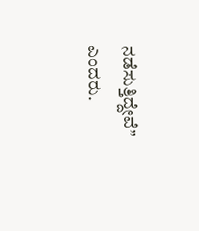ನಡೆಸುತ್ತಿದ್ದೇವೆ” ಎಂದರು.